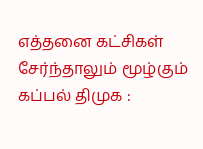எத்தனை கட்சிகள் சேர்ந்தாலும் மூழ்கும் கப்பல் திமுக :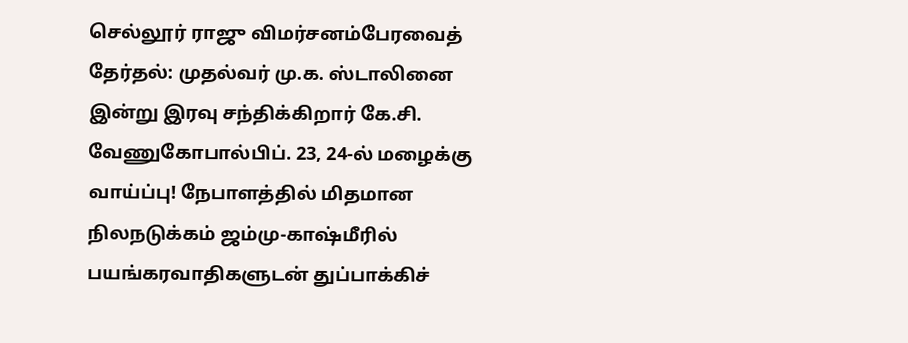செல்லூர் ராஜு விமர்சனம்பேரவைத் தேர்தல்: முதல்வர் மு.க. ஸ்டாலினை இன்று இரவு சந்திக்கிறார் கே.சி. வேணுகோபால்பிப். 23, 24-ல் மழைக்கு வாய்ப்பு! நேபாளத்தில் மிதமான நிலநடுக்கம் ஜம்மு-காஷ்மீரில் பயங்கரவாதிகளுடன் துப்பாக்கிச்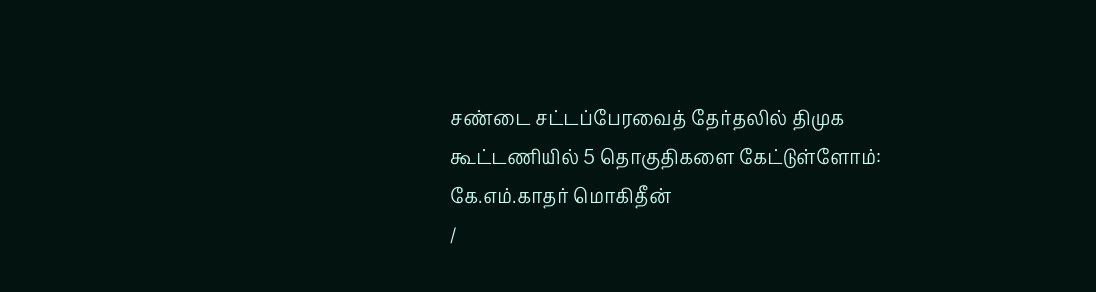சண்டை சட்டப்பேரவைத் தேர்தலில் திமுக கூட்டணியில் 5 தொகுதிகளை கேட்டுள்ளோம்: கே.எம்.காதர் மொகிதீன்
/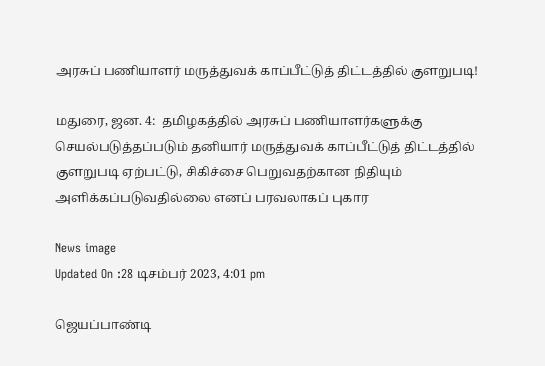அரசுப் பணியாளர் மருத்துவக் காப்பீட்டுத் திட்டத்தில் குளறுபடி!

மதுரை, ஜன. 4:  தமிழகத்தில் அரசுப் பணியாளர்களுக்கு செயல்படுத்தப்படும் தனியார் மருத்துவக் காப்பீட்டுத் திட்டத்தில் குளறுபடி ஏற்பட்டு, சிகிச்சை பெறுவதற்கான நிதியும் அளிக்கப்படுவதில்லை எனப் பரவலாகப் புகார

News image
Updated On :28 டிசம்பர் 2023, 4:01 pm

ஜெயப்பாண்டி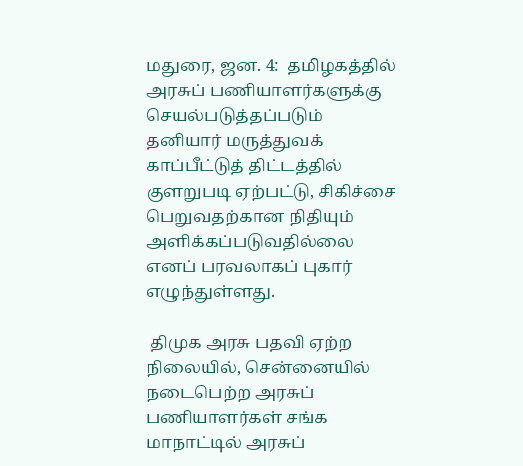மதுரை, ஜன. 4:  தமிழகத்தில் அரசுப் பணியாளர்களுக்கு செயல்படுத்தப்படும் தனியார் மருத்துவக் காப்பீட்டுத் திட்டத்தில் குளறுபடி ஏற்பட்டு, சிகிச்சை பெறுவதற்கான நிதியும் அளிக்கப்படுவதில்லை எனப் பரவலாகப் புகார் எழுந்துள்ளது.

 திமுக அரசு பதவி ஏற்ற நிலையில், சென்னையில் நடைபெற்ற அரசுப் பணியாளர்கள் சங்க மாநாட்டில் அரசுப்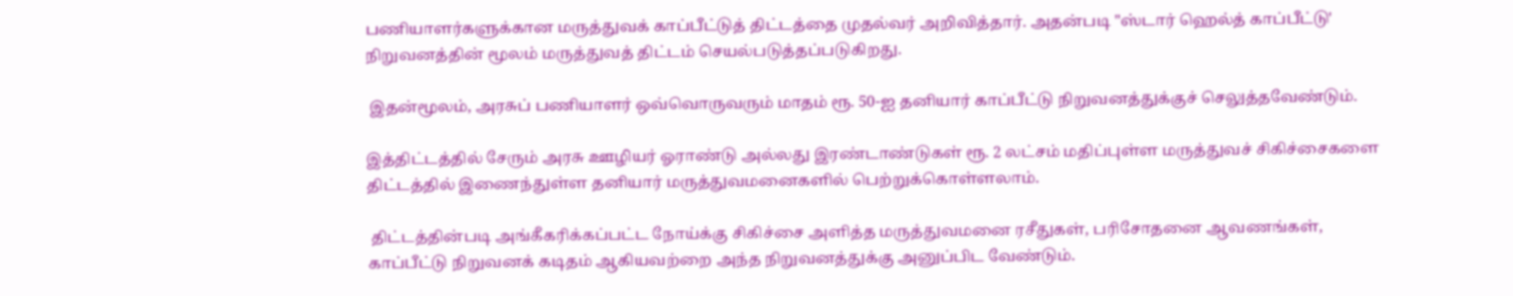பணியாளர்களுக்கான மருத்துவக் காப்பீட்டுத் திட்டத்தை முதல்வர் அறிவித்தார். அதன்படி "ஸ்டார் ஹெல்த் காப்பீட்டு' நிறுவனத்தின் மூலம் மருத்துவத் திட்டம் செயல்படுத்தப்படுகிறது.

 இதன்மூலம், அரசுப் பணியாளர் ஒவ்வொருவரும் மாதம் ரூ. 50-ஐ தனியார் காப்பீட்டு நிறுவனத்துக்குச் செலுத்தவேண்டும்.

இத்திட்டத்தில் சேரும் அரசு ஊழியர் ஓராண்டு அல்லது இரண்டாண்டுகள் ரூ. 2 லட்சம் மதிப்புள்ள மருத்துவச் சிகிச்சைகளை திட்டத்தில் இணைந்துள்ள தனியார் மருத்துவமனைகளில் பெற்றுக்கொள்ளலாம்.

 திட்டத்தின்படி அங்கீகரிக்கப்பட்ட நோய்க்கு சிகிச்சை அளித்த மருத்துவமனை ரசீதுகள், பரிசோதனை ஆவணங்கள், காப்பீட்டு நிறுவனக் கடிதம் ஆகியவற்றை அந்த நிறுவனத்துக்கு அனுப்பிட வேண்டும்.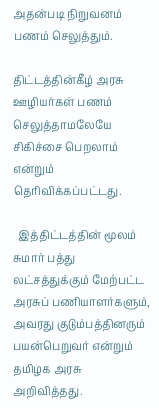அதன்படி நிறுவனம் பணம் செலுத்தும்.

திட்டத்தின்கீழ் அரசு ஊழியர்கள் பணம் செலுத்தாமலேயே சிகிச்சை பெறலாம் என்றும் தெரிவிக்கப்பட்டது.

  இத்திட்டத்தின் மூலம் சுமார் பத்து லட்சத்துக்கும் மேற்பட்ட அரசுப் பணியாளர்களும், அவரது குடும்பத்தினரும் பயன்பெறுவர் என்றும் தமிழக அரசு அறிவித்தது.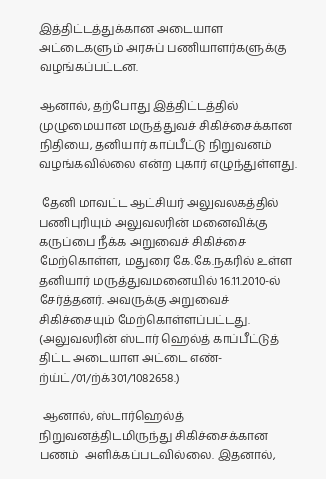இத்திட்டத்துக்கான அடையாள அட்டைகளும் அரசுப் பணியாளர்களுக்கு  வழங்கப்பட்டன.

ஆனால், தற்போது இத்திட்டத்தில் முழுமையான மருத்துவச் சிகிச்சைக்கான நிதியை, தனியார் காப்பீட்டு நிறுவனம் வழங்கவில்லை என்ற புகார் எழுந்துள்ளது.

 தேனி மாவட்ட ஆட்சியர் அலுவலகத்தில் பணிபுரியும் அலுவலரின் மனைவிக்கு கருப்பை நீக்க அறுவைச் சிகிச்சை மேற்கொள்ள, மதுரை கே.கே.நகரில் உள்ள தனியார் மருத்துவமனையில் 16.11.2010-ல் சேர்த்தனர். அவருக்கு அறுவைச் சிகிச்சையும் மேற்கொள்ளப்பட்டது. (அலுவலரின் ஸ்டார் ஹெல்த் காப்பீட்டுத் திட்ட அடையாள அட்டை எண்- ற்ய்ட்/01/ற்க்301/1082658.)

 ஆனால், ஸ்டார்ஹெல்த் நிறுவனத்திடமிருந்து சிகிச்சைக்கான பணம்  அளிக்கப்படவில்லை. இதனால்,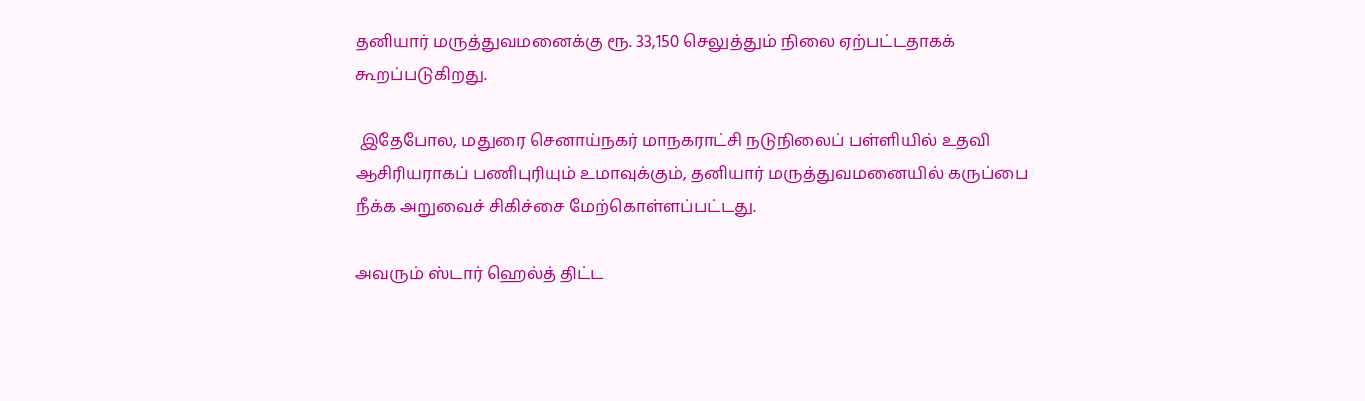தனியார் மருத்துவமனைக்கு ரூ. 33,150 செலுத்தும் நிலை ஏற்பட்டதாகக் கூறப்படுகிறது.

 இதேபோல, மதுரை செனாய்நகர் மாநகராட்சி நடுநிலைப் பள்ளியில் உதவி  ஆசிரியராகப் பணிபுரியும் உமாவுக்கும், தனியார் மருத்துவமனையில் கருப்பை நீக்க அறுவைச் சிகிச்சை மேற்கொள்ளப்பட்டது.

அவரும் ஸ்டார் ஹெல்த் திட்ட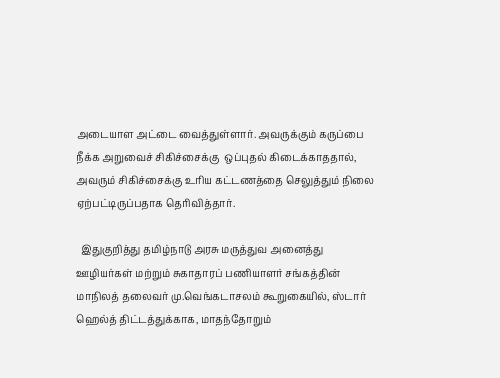அடையாள அட்டை வைத்துள்ளார். அவருக்கும் கருப்பை நீக்க அறுவைச் சிகிச்சைக்கு  ஒப்புதல் கிடைக்காததால், அவரும் சிகிச்சைக்கு உரிய கட்டணத்தை செலுத்தும் நிலை ஏற்பட்டிருப்பதாக தெரிவித்தார்.

  இதுகுறித்து தமிழ்நாடு அரசு மருத்துவ அனைத்து ஊழியர்கள் மற்றும் சுகாதாரப் பணியாளர் சங்கத்தின் மாநிலத் தலைவர் மு.வெங்கடாசலம் கூறுகையில், ஸ்டார் ஹெல்த் திட்டத்துக்காக, மாதந்தோறும்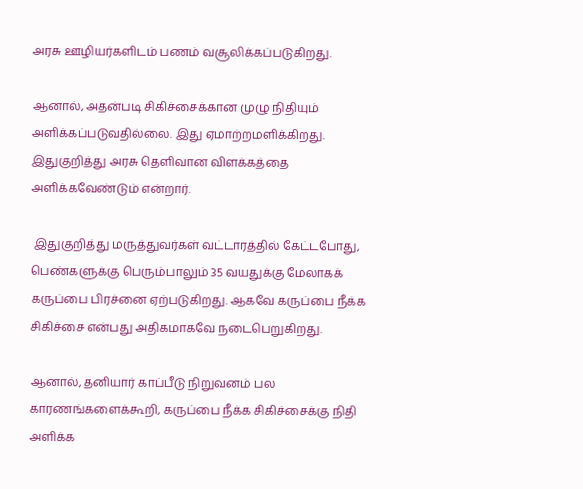அரசு ஊழியர்களிடம் பணம் வசூலிக்கப்படுகிறது.

ஆனால், அதன்படி சிகிச்சைக்கான முழு நிதியும் அளிக்கப்படுவதில்லை. இது ஏமாற்றமளிக்கிறது. இதுகுறித்து அரசு தெளிவான விளக்கத்தை அளிக்கவேண்டும் என்றார்.

 இதுகுறித்து மருத்துவர்கள் வட்டாரத்தில் கேட்டபோது, பெண்களுக்கு பெரும்பாலும் 35 வயதுக்கு மேலாகக் கருப்பை பிரச்னை ஏற்படுகிறது. ஆகவே கருப்பை நீக்க சிகிச்சை என்பது அதிகமாகவே நடைபெறுகிறது.

ஆனால், தனியார் காப்பீடு நிறுவனம் பல காரணங்களைக்கூறி, கருப்பை நீக்க சிகிச்சைக்கு நிதி அளிக்க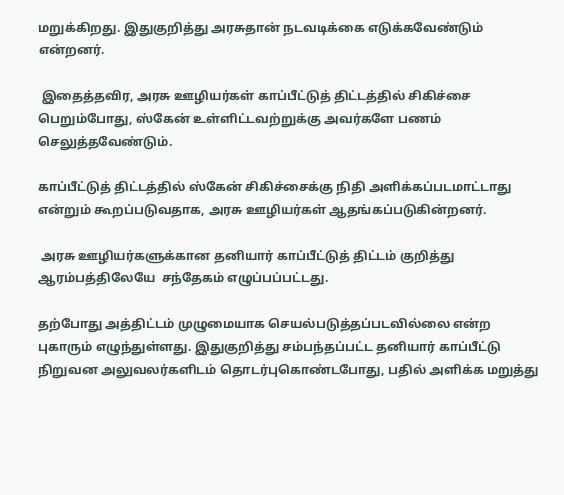மறுக்கிறது. இதுகுறித்து அரசுதான் நடவடிக்கை எடுக்கவேண்டும் என்றனர்.

 இதைத்தவிர, அரசு ஊழியர்கள் காப்பீட்டுத் திட்டத்தில் சிகிச்சை பெறும்போது, ஸ்கேன் உள்ளிட்டவற்றுக்கு அவர்களே பணம் செலுத்தவேண்டும்.

காப்பீட்டுத் திட்டத்தில் ஸ்கேன் சிகிச்சைக்கு நிதி அளிக்கப்படமாட்டாது என்றும் கூறப்படுவதாக, அரசு ஊழியர்கள் ஆதங்கப்படுகின்றனர்.

 அரசு ஊழியர்களுக்கான தனியார் காப்பீட்டுத் திட்டம் குறித்து ஆரம்பத்திலேயே  சந்தேகம் எழுப்பப்பட்டது.

தற்போது அத்திட்டம் முழுமையாக செயல்படுத்தப்படவில்லை என்ற புகாரும் எழுந்துள்ளது. இதுகுறித்து சம்பந்தப்பட்ட தனியார் காப்பீட்டு நிறுவன அலுவலர்களிடம் தொடர்புகொண்டபோது, பதில் அளிக்க மறுத்து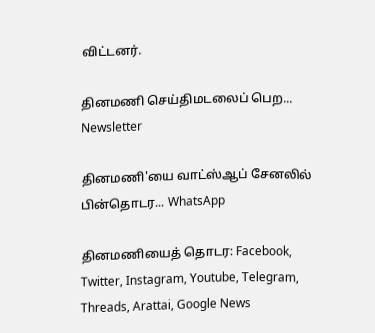விட்டனர்.

தினமணி செய்திமடலைப் பெற... Newsletter

தினமணி'யை வாட்ஸ்ஆப் சேனலில் பின்தொடர... WhatsApp

தினமணியைத் தொடர: Facebook, Twitter, Instagram, Youtube, Telegram, Threads, Arattai, Google News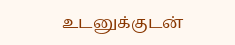உடனுக்குடன்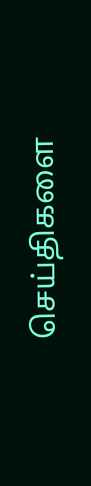செய்திகளை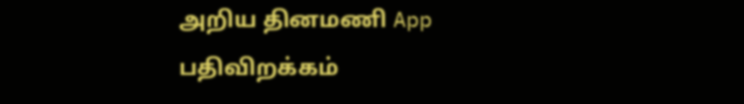அறிய தினமணி App பதிவிறக்கம்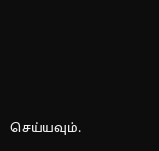செய்யவும்.